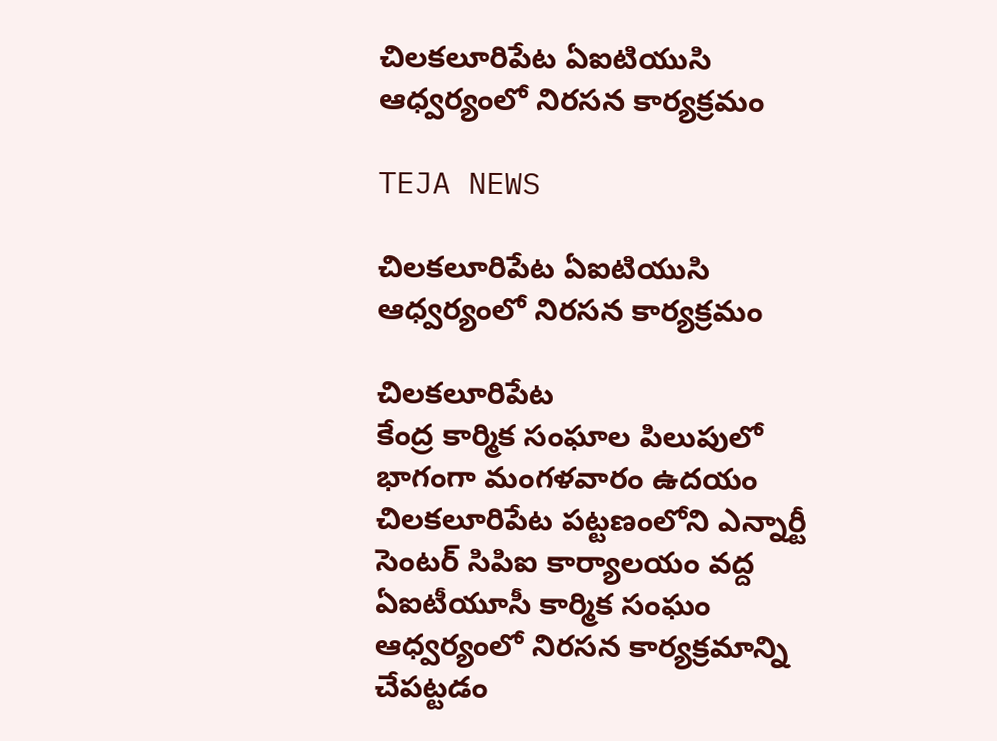చిలకలూరిపేట ఏఐటియుసి ఆధ్వర్యంలో నిరసన కార్యక్రమం

TEJA NEWS

చిలకలూరిపేట ఏఐటియుసి ఆధ్వర్యంలో నిరసన కార్యక్రమం

చిలకలూరిపేట
కేంద్ర కార్మిక సంఘాల పిలుపులో భాగంగా మంగళవారం ఉదయం చిలకలూరిపేట పట్టణంలోని ఎన్నార్టీ సెంటర్ సిపిఐ కార్యాలయం వద్ద ఏఐటీయూసీ కార్మిక సంఘం ఆధ్వర్యంలో నిరసన కార్యక్రమాన్ని చేపట్టడం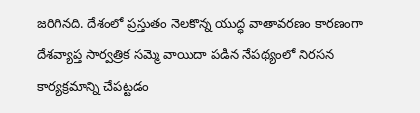జరిగినది. దేశంలో ప్రస్తుతం నెలకొన్న యుద్ధ వాతావరణం కారణంగా దేశవ్యాప్త సార్వత్రిక సమ్మె వాయిదా పడిన నేపథ్యంలో నిరసన కార్యక్రమాన్ని చేపట్టడం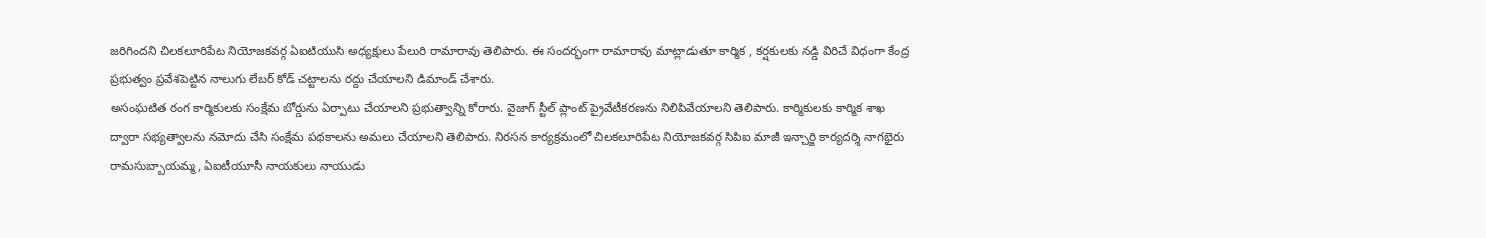జరిగిందని చిలకలూరిపేట నియోజకవర్గ ఏఐటియుసి అధ్యక్షులు పేలురి రామారావు తెలిపారు. ఈ సందర్భంగా రామారావు మాట్లాడుతూ కార్మిక , కర్షకులకు నడ్డి విరిచే విధంగా కేంద్ర ప్రభుత్వం ప్రవేశపెట్టిన నాలుగు లేబర్ కోడ్ చట్టాలను రద్దు చేయాలని డిమాండ్ చేశారు.
అసంఘటిత రంగ కార్మికులకు సంక్షేమ బోర్డును ఏర్పాటు చేయాలని ప్రభుత్వాన్ని కోరారు. వైజాగ్ స్టీల్ ప్లాంట్ ప్రైవేటీకరణను నిలిపివేయాలని తెలిపారు. కార్మికులకు కార్మిక శాఖ ద్వారా సభ్యత్వాలను నమోదు చేసి సంక్షేమ పథకాలను అమలు చేయాలని తెలిపారు. నిరసన కార్యక్రమంలో చిలకలూరిపేట నియోజకవర్గ సిపిఐ మాజీ ఇన్చార్జి కార్యదర్శి నాగభైరు రామసుబ్బాయమ్మ, ఏఐటీయూసీ నాయకులు నాయుడు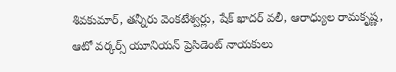శివకుమార్, తన్నీరు వెంకటేశ్వర్లు, షేక్ ఖాదర్ వలీ, ఆరాధ్యుల రామకృష్ణ, ఆటో వర్కర్స్ యూనియన్ ప్రెసిడెంట్ నాయకులు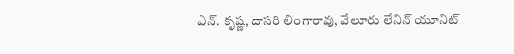ఎన్. కృష్ణ, దాసరి లింగారావు, వేలూరు లేనిన్ యూనిట్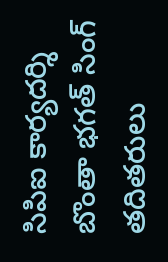సిపిఐ కార్యదర్శి బొంతా భగత్ సింగ్ తదితరులు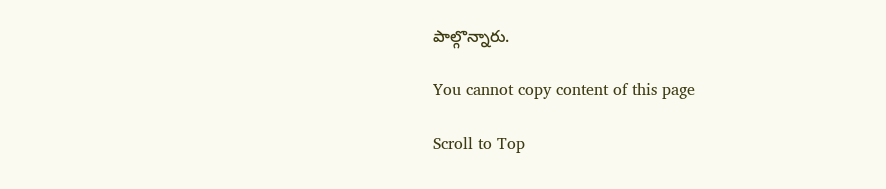పాల్గొన్నారు.

You cannot copy content of this page

Scroll to Top